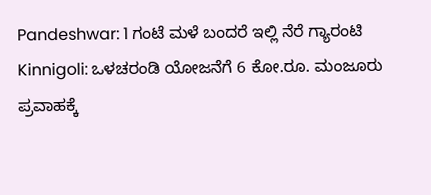Pandeshwar: 1 ಗಂಟೆ ಮಳೆ ಬಂದರೆ ಇಲ್ಲಿ ನೆರೆ ಗ್ಯಾರಂಟಿ
Kinnigoli: ಒಳಚರಂಡಿ ಯೋಜನೆಗೆ 6 ಕೋ.ರೂ. ಮಂಜೂರು
ಪ್ರವಾಹಕ್ಕೆ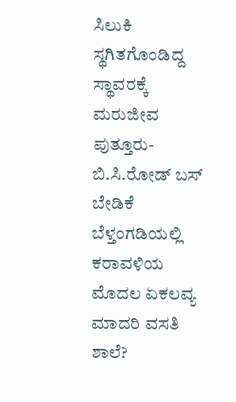ಸಿಲುಕಿ ಸ್ಥಗಿತಗೊಂಡಿದ್ದ ಸ್ಥಾವರಕ್ಕೆ ಮರುಜೀವ
ಪುತ್ತೂರು-ಬಿ.ಸಿ.ರೋಡ್ ಬಸ್ ಬೇಡಿಕೆ
ಬೆಳ್ತಂಗಡಿಯಲ್ಲಿ ಕರಾವಳಿಯ ಮೊದಲ ಏಕಲವ್ಯ ಮಾದರಿ ವಸತಿ ಶಾಲೆ?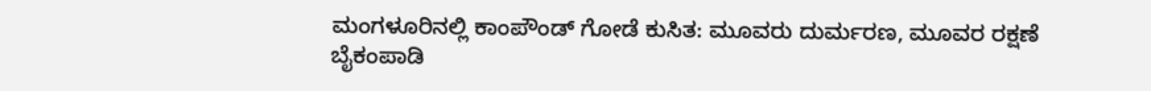ಮಂಗಳೂರಿನಲ್ಲಿ ಕಾಂಪೌಂಡ್ ಗೋಡೆ ಕುಸಿತ: ಮೂವರು ದುರ್ಮರಣ, ಮೂವರ ರಕ್ಷಣೆ
ಬೈಕಂಪಾಡಿ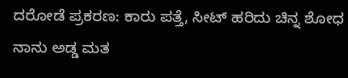ದರೋಡೆ ಪ್ರಕರಣ: ಕಾರು ಪತ್ತೆ, ಸೀಟ್ ಹರಿದು ಚಿನ್ನ ಶೋಧ
ನಾನು ಅಡ್ಡ ಮತ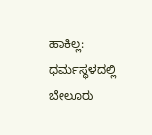ಹಾಕಿಲ್ಲ: ಧರ್ಮಸ್ಥಳದಲ್ಲಿ ಬೇಲೂರು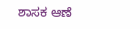ಶಾಸಕ ಆಣೆ